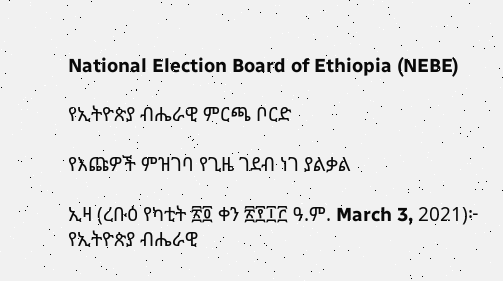National Election Board of Ethiopia (NEBE)

የኢትዮጵያ ብሔራዊ ምርጫ ቦርድ

የእጩዎች ምዝገባ የጊዜ ገደብ ነገ ያልቃል

ኢዛ (ረቡዕ የካቲት ፳፬ ቀን ፳፻፲፫ ዓ.ም. March 3, 2021)፦ የኢትዮጵያ ብሔራዊ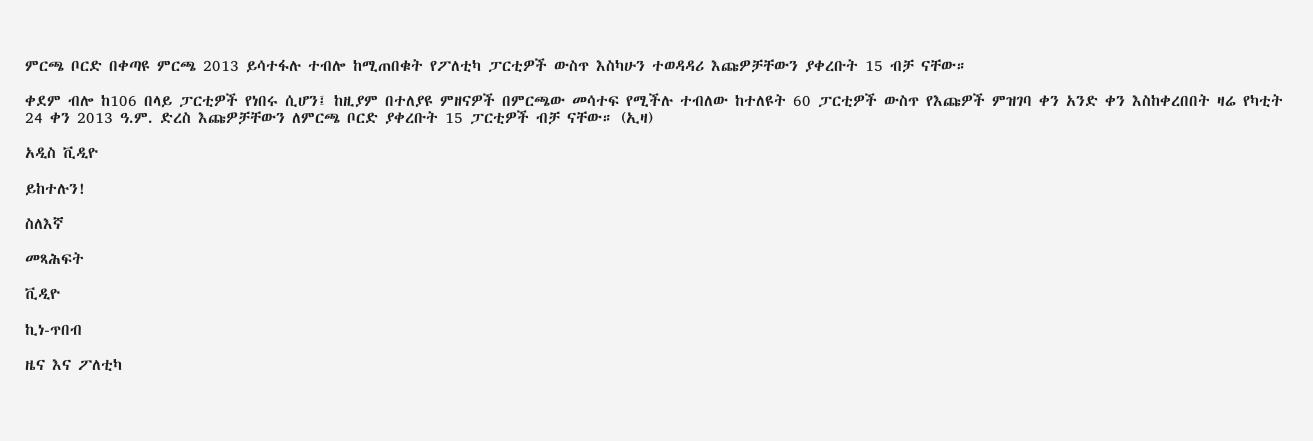ምርጫ ቦርድ በቀጣዩ ምርጫ 2013 ይሳተፋሉ ተብሎ ከሚጠበቁት የፖለቲካ ፓርቲዎች ውስጥ እስካሁን ተወዳዳሪ እጩዎቻቸውን ያቀረቡት 15 ብቻ ናቸው።

ቀደም ብሎ ከ106 በላይ ፓርቲዎች የነበሩ ሲሆን፤ ከዚያም በተለያዩ ምዘናዎች በምርጫው መሳተፍ የሚችሉ ተብለው ከተለዩት 60 ፓርቲዎች ውስጥ የእጩዎች ምዝገባ ቀን አንድ ቀን እስከቀረበበት ዛሬ የካቲት 24 ቀን 2013 ዓ.ም. ድረስ እጩዎቻቸውን ለምርጫ ቦርድ ያቀረቡት 15 ፓርቲዎች ብቻ ናቸው። (ኢዛ)

አዲስ ቪዲዮ

ይከተሉን!

ስለእኛ

መጻሕፍት

ቪዲዮ

ኪነ-ጥበብ

ዜና እና ፖለቲካ